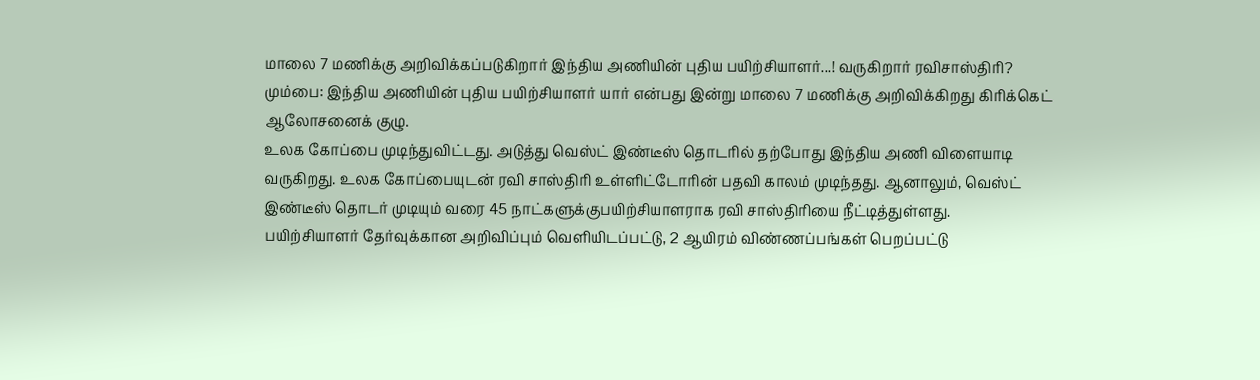மாலை 7 மணிக்கு அறிவிக்கப்படுகிறார் இந்திய அணியின் புதிய பயிற்சியாளர்...! வருகிறார் ரவிசாஸ்திரி?
மும்பை: இந்திய அணியின் புதிய பயிற்சியாளர் யார் என்பது இன்று மாலை 7 மணிக்கு அறிவிக்கிறது கிரிக்கெட் ஆலோசனைக் குழு.
உலக கோப்பை முடிந்துவிட்டது. அடுத்து வெஸ்ட் இண்டீஸ் தொடரில் தற்போது இந்திய அணி விளையாடி வருகிறது. உலக கோப்பையுடன் ரவி சாஸ்திரி உள்ளிட்டோரின் பதவி காலம் முடிந்தது. ஆனாலும், வெஸ்ட் இண்டீஸ் தொடர் முடியும் வரை 45 நாட்களுக்குபயிற்சியாளராக ரவி சாஸ்திரியை நீட்டித்துள்ளது.
பயிற்சியாளர் தேர்வுக்கான அறிவிப்பும் வெளியிடப்பட்டு, 2 ஆயிரம் விண்ணப்பங்கள் பெறப்பட்டு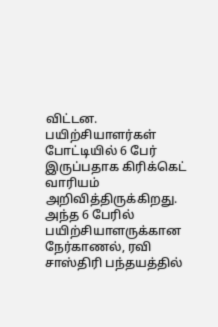விட்டன. பயிற்சியாளர்கள் போட்டியில் 6 பேர் இருப்பதாக கிரிக்கெட் வாரியம் அறிவித்திருக்கிறது. அந்த 6 பேரில் பயிற்சியாளருக்கான நேர்காணல், ரவி சாஸ்திரி பந்தயத்தில்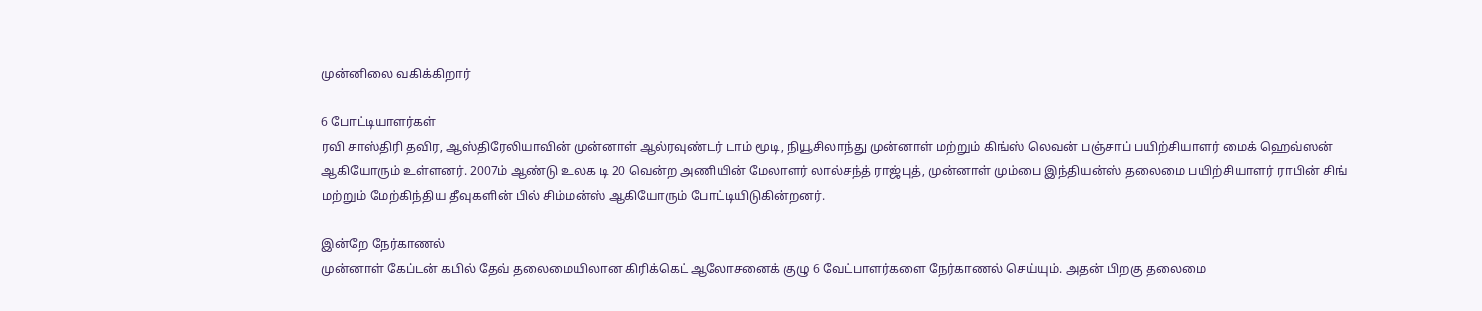முன்னிலை வகிக்கிறார்

6 போட்டியாளர்கள்
ரவி சாஸ்திரி தவிர, ஆஸ்திரேலியாவின் முன்னாள் ஆல்ரவுண்டர் டாம் மூடி, நியூசிலாந்து முன்னாள் மற்றும் கிங்ஸ் லெவன் பஞ்சாப் பயிற்சியாளர் மைக் ஹெவ்ஸன் ஆகியோரும் உள்ளனர். 2007ம் ஆண்டு உலக டி 20 வென்ற அணியின் மேலாளர் லால்சந்த் ராஜ்புத், முன்னாள் மும்பை இந்தியன்ஸ் தலைமை பயிற்சியாளர் ராபின் சிங் மற்றும் மேற்கிந்திய தீவுகளின் பில் சிம்மன்ஸ் ஆகியோரும் போட்டியிடுகின்றனர்.

இன்றே நேர்காணல்
முன்னாள் கேப்டன் கபில் தேவ் தலைமையிலான கிரிக்கெட் ஆலோசனைக் குழு 6 வேட்பாளர்களை நேர்காணல் செய்யும். அதன் பிறகு தலைமை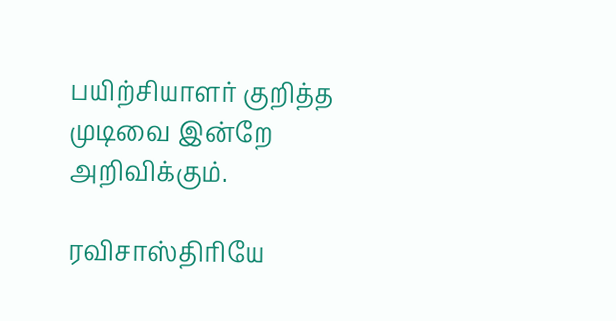பயிற்சியாளர் குறித்த முடிவை இன்றே அறிவிக்கும்.

ரவிசாஸ்திரியே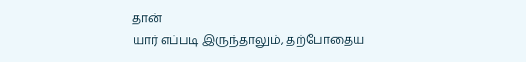தான்
யார் எப்படி இருந்தாலும், தற்போதைய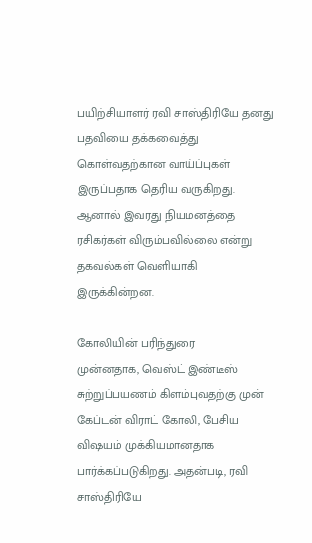பயிற்சியாளர் ரவி சாஸ்திரியே தனது பதவியை தக்கவைத்து கொள்வதற்கான வாய்ப்புகள் இருப்பதாக தெரிய வருகிறது. ஆனால் இவரது நியமனத்தை ரசிகர்கள் விரும்பவில்லை என்று தகவல்கள் வெளியாகி இருக்கின்றன.

கோலியின் பரிந்துரை
முன்னதாக, வெஸ்ட் இண்டீஸ் சுற்றுப்பயணம் கிளம்புவதற்கு முன் கேப்டன் விராட் கோலி, பேசிய விஷயம் முக்கியமானதாக பார்க்கப்படுகிறது. அதன்படி, ரவி சாஸ்திரியே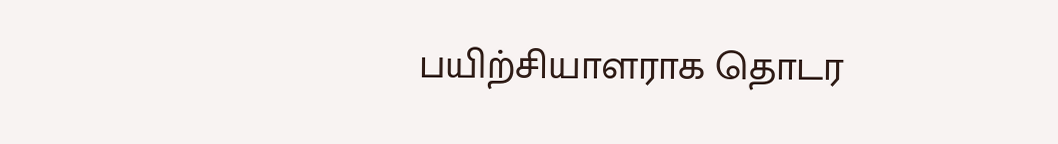பயிற்சியாளராக தொடர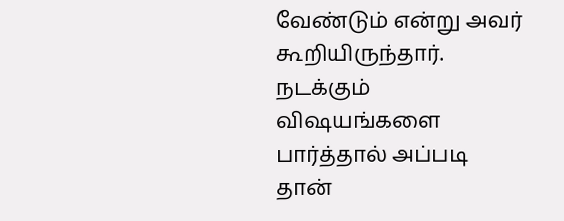வேண்டும் என்று அவர் கூறியிருந்தார். நடக்கும் விஷயங்களை பார்த்தால் அப்படி தான்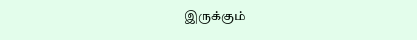இருக்கும்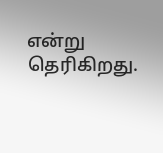என்று தெரிகிறது.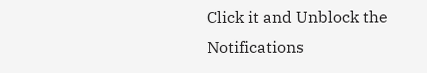Click it and Unblock the Notifications